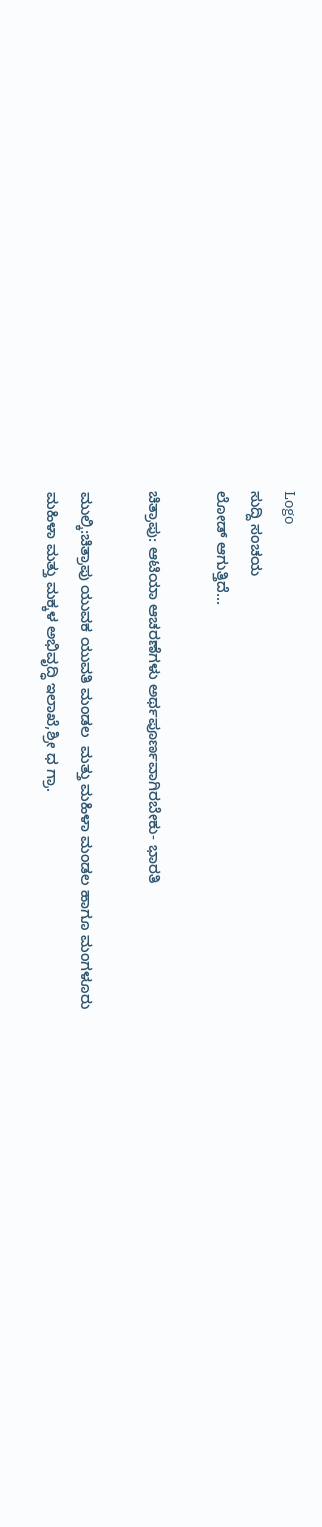Logo
ಸುದ್ದಿ ಸಂಚಯ
ಲೋಡ್ ಆಗುತ್ತಿದೆ...

ಚಿತ್ರಾಪು: ಆಟಿಯಾ ಆಚರಣೆಗಳು ಅರ್ಥಪೂರ್ಣವಾಗಿರಬೇಕು- ಭಾರತಿ

ಮುಲ್ಕಿ:ಚಿತ್ರಾಪು ಯುವಕ ಯುವತಿ ಮಂಡಲ  ಮತ್ತು ಮಹಿಳಾ ಮಂಡಲ ಹಾಗೂ ಮಂಗಳೂರು
ಮಹಿಳಾ ಮತ್ತು ಮಕ್ಕಳ ಅಭಿವೃದ್ಧಿ ಇಲಾಖೆ,ಶ್ರೀ ಧ ಗ್ರಾ.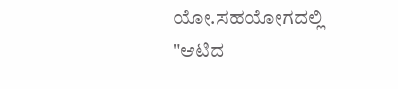ಯೋ.ಸಹಯೋಗದಲ್ಲಿ
"ಆಟಿದ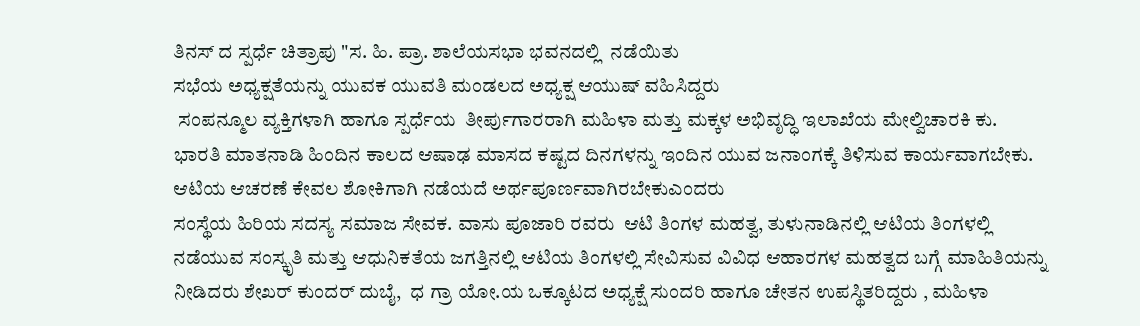ತಿನಸ್ ದ ಸ್ಪರ್ಧೆ ಚಿತ್ರಾಪು "ಸ. ಹಿ. ಪ್ರಾ. ಶಾಲೆಯಸಭಾ ಭವನದಲ್ಲಿ  ನಡೆಯಿತು
ಸಭೆಯ ಅಧ್ಯಕ್ಷತೆಯನ್ನು ಯುವಕ ಯುವತಿ ಮಂಡಲದ ಅಧ್ಯಕ್ಷ ಆಯುಷ್ ವಹಿಸಿದ್ದರು
 ಸಂಪನ್ಮೂಲ ವ್ಯಕ್ತಿಗಳಾಗಿ ಹಾಗೂ ಸ್ಪರ್ಧೆಯ  ತೀರ್ಪುಗಾರರಾಗಿ ಮಹಿಳಾ ಮತ್ತು ಮಕ್ಕಳ ಅಭಿವೃದ್ಧಿ ಇಲಾಖೆಯ ಮೇಲ್ವಿಚಾರಕಿ ಕು. ಭಾರತಿ ಮಾತನಾಡಿ ಹಿಂದಿನ ಕಾಲದ ಆಷಾಢ ಮಾಸದ ಕಷ್ಟದ ದಿನಗಳನ್ನು ಇಂದಿನ ಯುವ ಜನಾಂಗಕ್ಕೆ ತಿಳಿಸುವ ಕಾರ್ಯವಾಗಬೇಕು. ಆಟಿಯ ಆಚರಣೆ ಕೇವಲ ಶೋಕಿಗಾಗಿ ನಡೆಯದೆ ಅರ್ಥಪೂರ್ಣವಾಗಿರಬೇಕುಎಂದರು
ಸಂಸ್ಥೆಯ ಹಿರಿಯ ಸದಸ್ಯ ಸಮಾಜ ಸೇವಕ. ವಾಸು ಪೂಜಾರಿ ರವರು  ಆಟಿ ತಿಂಗಳ ಮಹತ್ವ, ತುಳುನಾಡಿನಲ್ಲಿ ಆಟಿಯ ತಿಂಗಳಲ್ಲಿ ನಡೆಯುವ ಸಂಸ್ಕೃತಿ ಮತ್ತು ಆಧುನಿಕತೆಯ ಜಗತ್ತಿನಲ್ಲಿ ಆಟಿಯ ತಿಂಗಳಲ್ಲಿ ಸೇವಿಸುವ ವಿವಿಧ ಆಹಾರಗಳ ಮಹತ್ವದ ಬಗ್ಗೆ ಮಾಹಿತಿಯನ್ನು ನೀಡಿದರು ಶೇಖರ್ ಕುಂದರ್ ದುಬೈ,  ಧ ಗ್ರಾ ಯೋ.ಯ ಒಕ್ಕೂಟದ ಅಧ್ಯಕ್ಷೆ ಸುಂದರಿ ಹಾಗೂ ಚೇತನ ಉಪಸ್ಥಿತರಿದ್ದರು , ಮಹಿಳಾ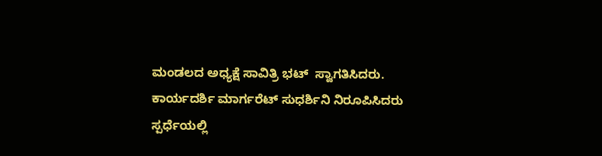ಮಂಡಲದ ಅಧ್ಯಕ್ಷೆ ಸಾವಿತ್ರಿ ಭಟ್  ಸ್ವಾಗತಿಸಿದರು. ಕಾರ್ಯದರ್ಶಿ ಮಾರ್ಗರೆಟ್ ಸುಧರ್ಶಿನಿ ನಿರೂಪಿಸಿದರು ಸ್ಪರ್ಧೆಯಲ್ಲಿ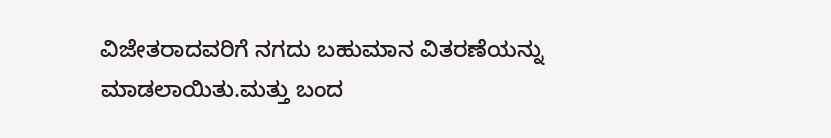ವಿಜೇತರಾದವರಿಗೆ ನಗದು ಬಹುಮಾನ ವಿತರಣೆಯನ್ನು ಮಾಡಲಾಯಿತು.ಮತ್ತು ಬಂದ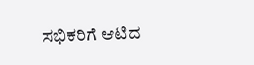ಸಭಿಕರಿಗೆ ಆಟಿದ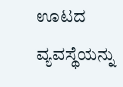ಊಟದ ವ್ಯವಸ್ಥೆಯನ್ನು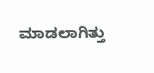ಮಾಡಲಾಗಿತ್ತು